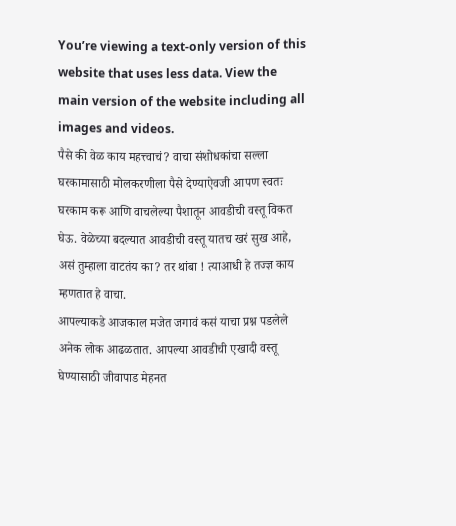You’re viewing a text-only version of this website that uses less data. View the main version of the website including all images and videos.
पैसे की वेळ काय महत्त्वाचं? वाचा संशोधकांचा सल्ला
घरकामासाठी मोलकरणीला पैसे देण्याऐवजी आपण स्वतः घरकाम करू आणि वाचलेल्या पैशातून आवडीची वस्तू विकत घेऊ. वेळेच्या बदल्यात आवडीची वस्तू यातच खरं सुख आहे, असं तुम्हाला वाटतंय का? तर थांबा ! त्याआधी हे तज्ज्ञ काय म्हणतात हे वाचा.
आपल्याकडे आजकाल मजेत जगावं कसं याचा प्रश्न पडलेले अनेक लोक आढळतात. आपल्या आवडीची एखादी वस्तू घेण्यासाठी जीवापाड मेहनत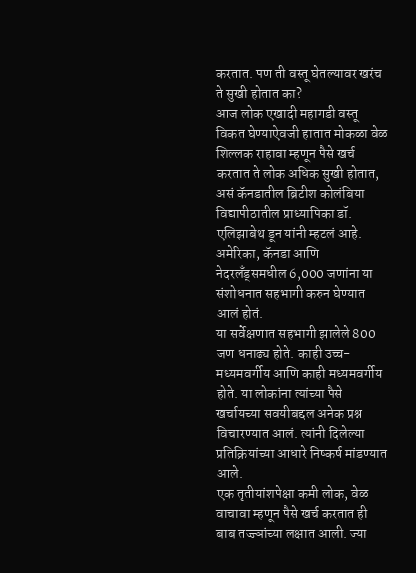करतात. पण ती वस्तू घेतल्यावर खरंच ते सुखी होतात का?
आज लोक एखादी महागडी वस्तू विकत घेण्याऐवजी हातात मोकळा वेळ शिल्लक राहावा म्हणून पैसे खर्च करतात ते लोक अधिक सुखी होतात, असं कॅनडातील ब्रिटीश कोलंबिया विद्यापीठातील प्राध्यापिका डॉ. एलिझाबेथ डून यांनी म्हटलं आहे. अमेरिका, कॅनडा आणि नेदरलॅंड्समधील 6,000 जणांना या संशोधनात सहभागी करुन घेण्यात आलं होतं.
या सर्वेक्षणात सहभागी झालेले 800 जण धनाढ्य होते. काही उच्च-मध्यमवर्गीय आणि काही मध्यमवर्गीय होते. या लोकांना त्यांच्या पैसे खर्चायच्या सवयीबद्दल अनेक प्रश्न विचारण्यात आलं. त्यांनी दिलेल्या प्रतिक्रियांच्या आधारे निष्कर्ष मांडण्यात आले.
एक तृतीयांशपेक्षा कमी लोक, वेळ वाचावा म्हणून पैसे खर्च करतात ही बाब तज्ज्ञांच्या लक्षात आली. ज्या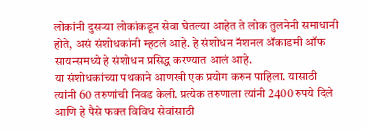लोकांनी दुसऱ्या लोकांकडून सेवा घेतल्या आहेत ते लोक तुलनेनी समाधानी होते, असं संशोधकांनी म्हटलं आहे. हे संशोधन नॅशनल ॲकाडमी ऑफ सायन्समध्ये हे संशोधन प्रसिद्ध करण्यात आलं आहे.
या संशोधकांच्या पथकाने आणखी एक प्रयोग करुन पाहिला. यासाठी त्यांनी 60 तरुणांची निवड केली. प्रत्येक तरुणाला त्यांनी 2400 रुपये दिले आणि हे पैसे फक्त विविध सेवांसाठी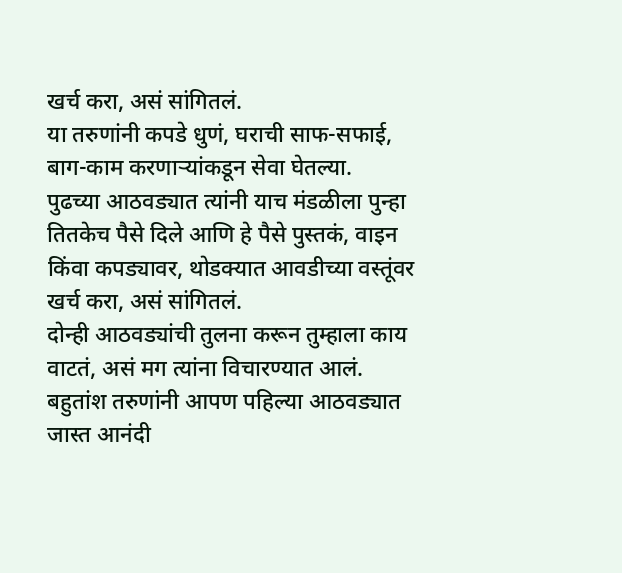खर्च करा, असं सांगितलं.
या तरुणांनी कपडे धुणं, घराची साफ-सफाई, बाग-काम करणाऱ्यांकडून सेवा घेतल्या.
पुढच्या आठवड्यात त्यांनी याच मंडळीला पुन्हा तितकेच पैसे दिले आणि हे पैसे पुस्तकं, वाइन किंवा कपड्यावर, थोडक्यात आवडीच्या वस्तूंवर खर्च करा, असं सांगितलं.
दोन्ही आठवड्यांची तुलना करून तुम्हाला काय वाटतं, असं मग त्यांना विचारण्यात आलं. बहुतांश तरुणांनी आपण पहिल्या आठवड्यात जास्त आनंदी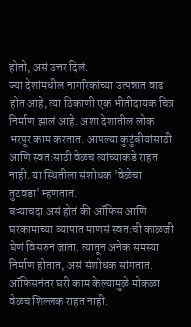होतो, असं उत्तर दिलं.
ज्या देशांमधील नागरिकांच्या उत्पन्नात वाढ होत आहे, त्या ठिकाणी एक भीतीदायक चित्र निर्माण झालं आहे. अशा देशातील लोक भरपूर काम करतात. आपल्या कुटुंबीयांसाठी आणि स्वतःसाठी वेळच त्यांच्याकडे राहत नाही. या स्थितीला संशोधक 'वेळेचा तुटवडा' म्हणतात.
बऱ्याचदा असं होतं की ऑफिस आणि घरकामाच्या व्यापात माणसं स्वतःची काळजी घेणं विसरुन जाता. त्यातून अनेक समस्या निर्माण होतात, असं संशोधक सांगतात. ऑफिसनंतर घरी काम केल्यामुळे मोकळा वेळच शिल्लक राहत नाही.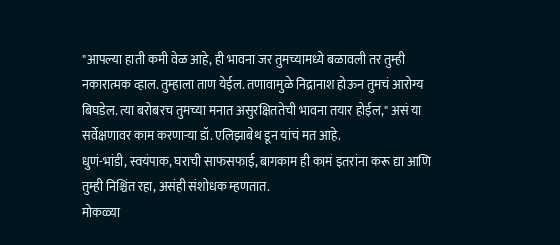"आपल्या हाती कमी वेळ आहे, ही भावना जर तुमच्यामध्ये बळावली तर तुम्ही नकारात्मक व्हाल. तुम्हाला ताण येईल. तणावामुळे निद्रानाश होऊन तुमचं आरोग्य बिघडेल. त्या बरोबरच तुमच्या मनात असुरक्षिततेची भावना तयार होईल," असं या सर्वेक्षणावर काम करणाऱ्या डॉ. एलिझाबेथ डून यांचं मत आहे.
धुणं-भांडी, स्वयंपाक, घराची साफसफाई, बागकाम ही कामं इतरांना करू द्या आणि तुम्ही निश्चिंत रहा, असंही संशोधक म्हणतात.
मोकळ्या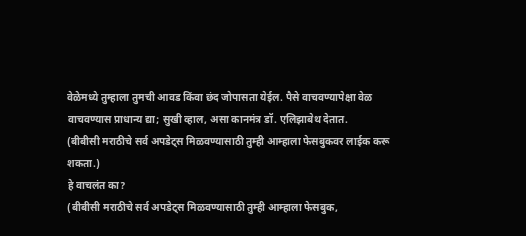वेळेमध्ये तुम्हाला तुमची आवड किंवा छंद जोपासता येईल. पैसे वाचवण्यापेक्षा वेळ वाचवण्यास प्राधान्य द्या; सुखी व्हाल, असा कानमंत्र डॉ. एलिझाबेथ देतात.
(बीबीसी मराठीचे सर्व अपडेट्स मिळवण्यासाठी तुम्ही आम्हाला फेसबुकवर लाईक करू शकता.)
हे वाचलंत का?
(बीबीसी मराठीचे सर्व अपडेट्स मिळवण्यासाठी तुम्ही आम्हाला फेसबुक,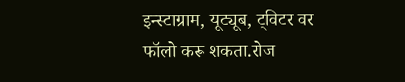इन्स्टाग्राम, यूट्यूब, ट्विटर वर फॉलो करू शकता.रोज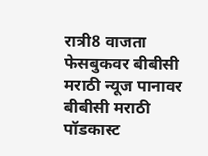रात्री8 वाजता फेसबुकवर बीबीसी मराठी न्यूज पानावर बीबीसी मराठी पॉडकास्ट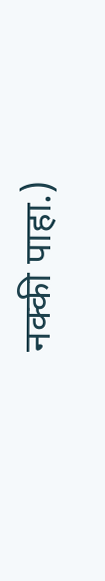नक्की पाहा.)